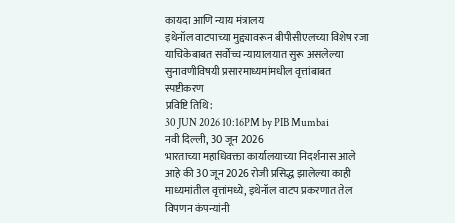कायदा आणि न्याय मंत्रालय
इथेनॉल वाटपाच्या मुद्द्यावरून बीपीसीएलच्या विशेष रजा याचिकेबाबत सर्वोच्च न्यायालयात सुरू असलेल्या सुनावणीविषयी प्रसारमाध्यमांमधील वृत्तांबाबत स्पष्टीकरण
प्रविष्टि तिथि:
30 JUN 2026 10:16PM by PIB Mumbai
नवी दिल्ली, 30 जून 2026
भारताच्या महाधिवक्ता कार्यालयाच्या निदर्शनास आले आहे की 30 जून 2026 रोजी प्रसिद्ध झालेल्या काही माध्यमांतील वृत्तांमध्ये, इथेनॉल वाटप प्रकरणात तेल विपणन कंपन्यांनी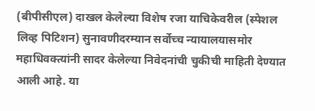(बीपीसीएल) दाखल केलेल्या विशेष रजा याचिकेवरील (स्पेशल लिव्ह पिटिशन) सुनावणीदरम्यान सर्वोच्च न्यायालयासमोर महाधिवक्त्यांनी सादर केलेल्या निवेदनांची चुकीची माहिती देण्यात आली आहे. या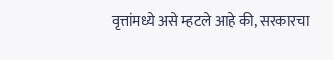वृत्तांमध्ये असे म्हटले आहे की, सरकारचा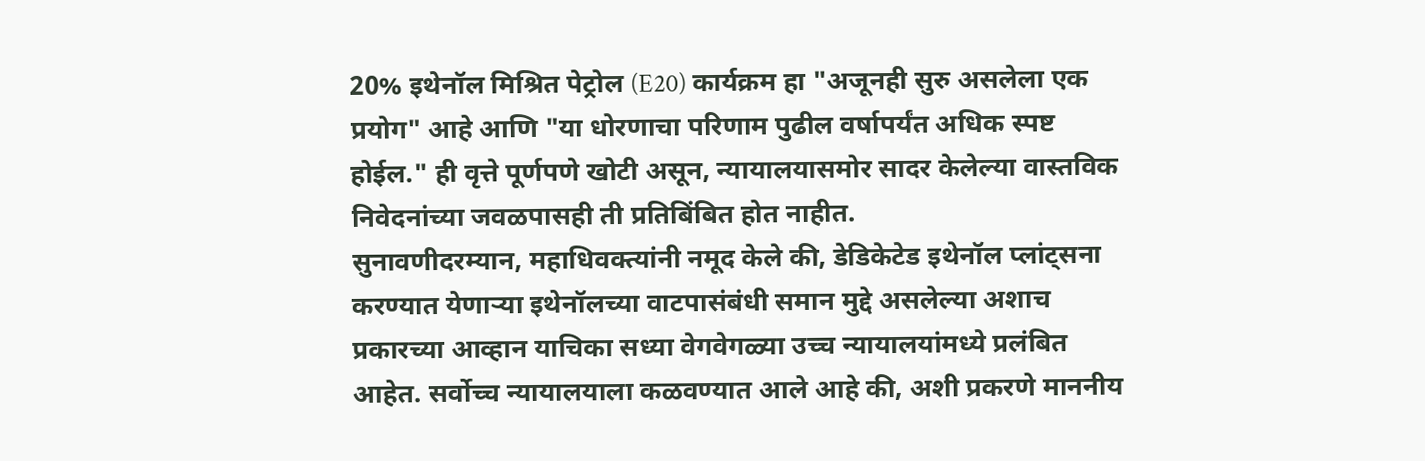20% इथेनॉल मिश्रित पेट्रोल (E20) कार्यक्रम हा "अजूनही सुरु असलेला एक प्रयोग" आहे आणि "या धोरणाचा परिणाम पुढील वर्षापर्यंत अधिक स्पष्ट होईल." ही वृत्ते पूर्णपणे खोटी असून, न्यायालयासमोर सादर केलेल्या वास्तविक निवेदनांच्या जवळपासही ती प्रतिबिंबित होत नाहीत.
सुनावणीदरम्यान, महाधिवक्त्यांनी नमूद केले की, डेडिकेटेड इथेनॉल प्लांट्सना करण्यात येणाऱ्या इथेनॉलच्या वाटपासंबंधी समान मुद्दे असलेल्या अशाच प्रकारच्या आव्हान याचिका सध्या वेगवेगळ्या उच्च न्यायालयांमध्ये प्रलंबित आहेत. सर्वोच्च न्यायालयाला कळवण्यात आले आहे की, अशी प्रकरणे माननीय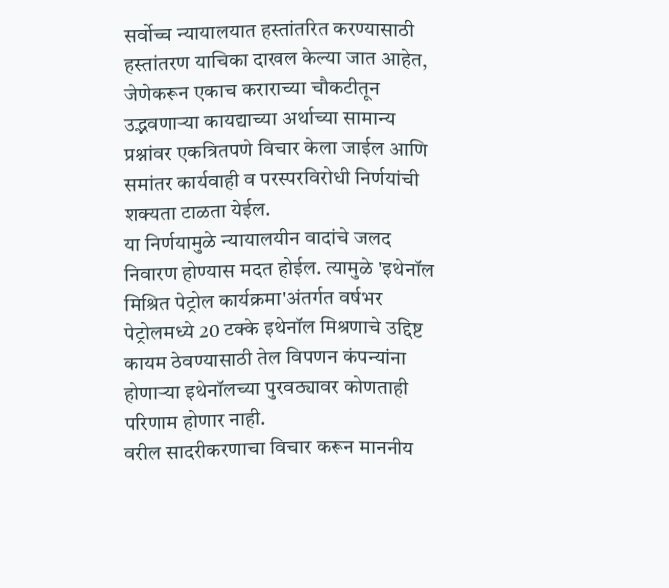सर्वोच्च न्यायालयात हस्तांतरित करण्यासाठी हस्तांतरण याचिका दाखल केल्या जात आहेत, जेणेकरून एकाच कराराच्या चौकटीतून उद्भवणाऱ्या कायद्याच्या अर्थाच्या सामान्य प्रश्नांवर एकत्रितपणे विचार केला जाईल आणि समांतर कार्यवाही व परस्परविरोधी निर्णयांची शक्यता टाळता येईल.
या निर्णयामुळे न्यायालयीन वादांचे जलद निवारण होण्यास मदत होईल. त्यामुळे 'इथेनॉल मिश्रित पेट्रोल कार्यक्रमा'अंतर्गत वर्षभर पेट्रोलमध्ये 20 टक्के इथेनॉल मिश्रणाचे उद्दिष्ट कायम ठेवण्यासाठी तेल विपणन कंपन्यांना होणाऱ्या इथेनॉलच्या पुरवठ्यावर कोणताही परिणाम होणार नाही.
वरील सादरीकरणाचा विचार करून माननीय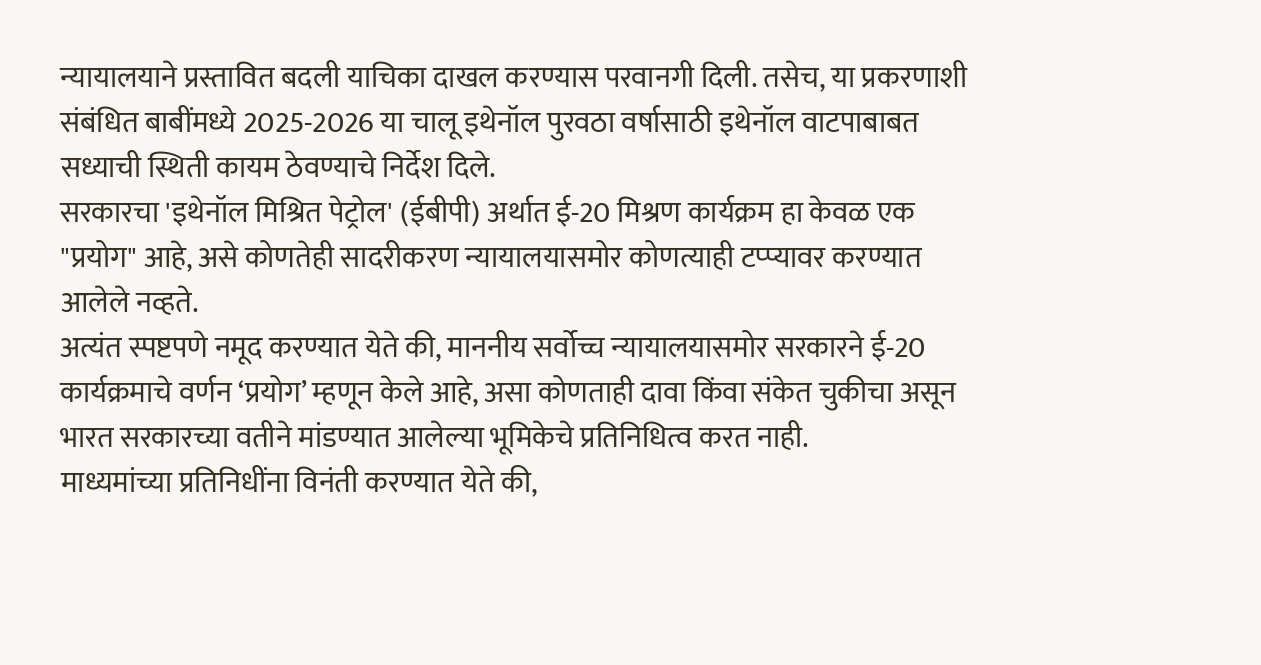न्यायालयाने प्रस्तावित बदली याचिका दाखल करण्यास परवानगी दिली. तसेच, या प्रकरणाशी संबंधित बाबींमध्ये 2025-2026 या चालू इथेनॉल पुरवठा वर्षासाठी इथेनॉल वाटपाबाबत सध्याची स्थिती कायम ठेवण्याचे निर्देश दिले.
सरकारचा 'इथेनॉल मिश्रित पेट्रोल' (ईबीपी) अर्थात ई-20 मिश्रण कार्यक्रम हा केवळ एक "प्रयोग" आहे, असे कोणतेही सादरीकरण न्यायालयासमोर कोणत्याही टप्प्यावर करण्यात आलेले नव्हते.
अत्यंत स्पष्टपणे नमूद करण्यात येते की, माननीय सर्वोच्च न्यायालयासमोर सरकारने ई-20 कार्यक्रमाचे वर्णन ‘प्रयोग’ म्हणून केले आहे, असा कोणताही दावा किंवा संकेत चुकीचा असून भारत सरकारच्या वतीने मांडण्यात आलेल्या भूमिकेचे प्रतिनिधित्व करत नाही.
माध्यमांच्या प्रतिनिधींना विनंती करण्यात येते की,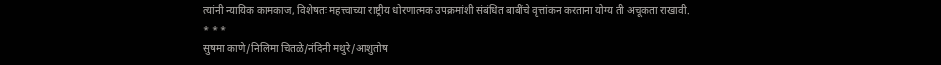त्यांनी न्यायिक कामकाज, विशेषतः महत्त्वाच्या राष्ट्रीय धोरणात्मक उपक्रमांशी संबंधित बाबींचे वृत्तांकन करताना योग्य ती अचूकता राखावी.
* * *
सुषमा काणे/निलिमा चितळे/नंदिनी मथुरे/आशुतोष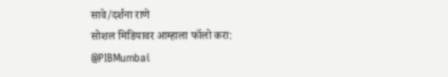सावे/दर्शना राणे
सोशल मिडियावर आम्हाला फॉलो करा:
@PIBMumbai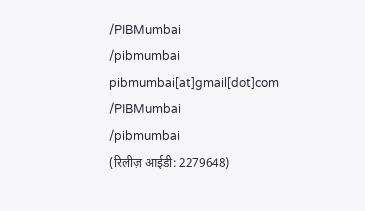/PIBMumbai
/pibmumbai
pibmumbai[at]gmail[dot]com
/PIBMumbai
/pibmumbai
(रिलीज़ आईडी: 2279648)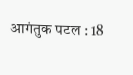आगंतुक पटल : 18